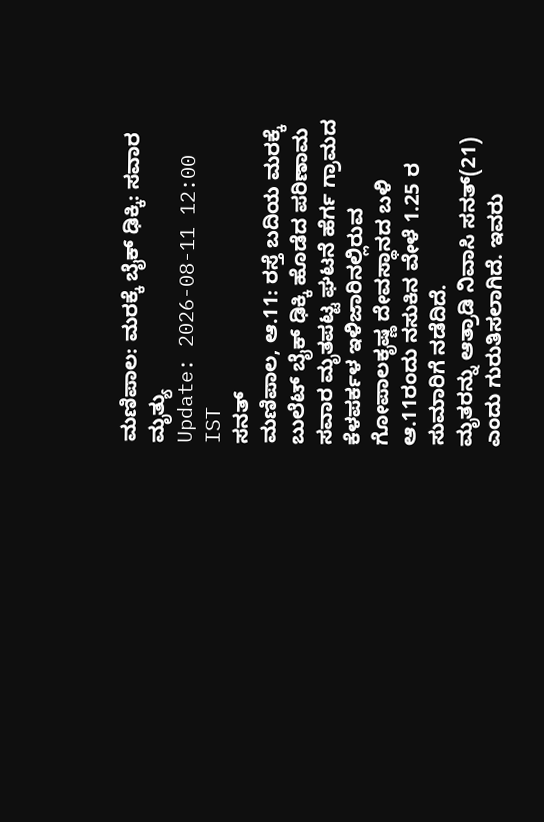ಮಣಿಪಾಲ: ಮರಕ್ಕೆ ಬೈಕ್ ಢಿಕ್ಕಿ: ಸವಾರ ಮೃತ್ಯು
Update: 2026-08-11 12:00 IST
ಸನತ್
ಮಣಿಪಾಲ, ಆ.11: ರಸ್ತೆ ಬದಿಯ ಮರಕ್ಕೆ ಬುಲೆಟ್ ಬೈಕ್ ಢಿಕ್ಕಿ ಹೊಡೆದ ಪರಿಣಾಮ ಸವಾರ ಮೃತಪಟ್ಟ ಘಟನೆ ಹೆರ್ಗ ಗ್ರಾಮದ ಕೆಳಪರ್ಕಳ ಇಳಿಜಾರಿನಲ್ಲಿರುವ ಗೋಪಾಲಕೃಷ್ಣ ದೇವಸ್ಥಾನದ ಬಳಿ ಆ.11ರಂದು ನಸುಕಿನ ವೇಳೆ 1.25 ರ ಸುಮಾರಿಗೆ ನಡೆದಿದೆ.
ಮೃತರನ್ನು ಆತ್ರಾಡಿ ನಿವಾಸಿ ಸನತ್(21) ಎಂದು ಗುರುತಿಸಲಾಗಿದೆ. ಇವರು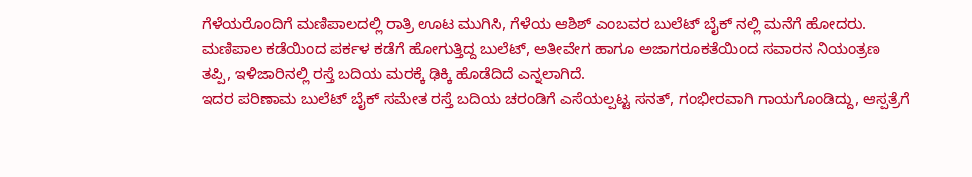ಗೆಳೆಯರೊಂದಿಗೆ ಮಣಿಪಾಲದಲ್ಲಿ ರಾತ್ರಿ ಊಟ ಮುಗಿಸಿ, ಗೆಳೆಯ ಆಶಿಶ್ ಎಂಬವರ ಬುಲೆಟ್ ಬೈಕ್ ನಲ್ಲಿ ಮನೆಗೆ ಹೋದರು. ಮಣಿಪಾಲ ಕಡೆಯಿಂದ ಪರ್ಕಳ ಕಡೆಗೆ ಹೋಗುತ್ತಿದ್ದ ಬುಲೆಟ್, ಅತೀವೇಗ ಹಾಗೂ ಅಜಾಗರೂಕತೆಯಿಂದ ಸವಾರನ ನಿಯಂತ್ರಣ ತಪ್ಪಿ, ಇಳಿಜಾರಿನಲ್ಲಿ ರಸ್ತೆ ಬದಿಯ ಮರಕ್ಕೆ ಢಿಕ್ಕಿ ಹೊಡೆದಿದೆ ಎನ್ನಲಾಗಿದೆ.
ಇದರ ಪರಿಣಾಮ ಬುಲೆಟ್ ಬೈಕ್ ಸಮೇತ ರಸ್ತೆ ಬದಿಯ ಚರಂಡಿಗೆ ಎಸೆಯಲ್ಪಟ್ಟ ಸನತ್, ಗಂಭೀರವಾಗಿ ಗಾಯಗೊಂಡಿದ್ದು, ಆಸ್ಪತ್ರೆಗೆ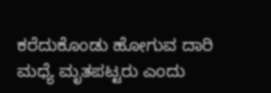ಕರೆದುಕೊಂಡು ಹೋಗುವ ದಾರಿ ಮಧ್ಯೆ ಮೃತಪಟ್ಟರು ಎಂದು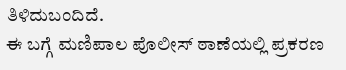ತಿಳಿದುಬಂದಿದೆ.
ಈ ಬಗ್ಗೆ ಮಣಿಪಾಲ ಪೊಲೀಸ್ ಠಾಣೆಯಲ್ಲಿ ಪ್ರಕರಣ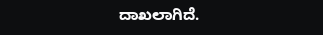ದಾಖಲಾಗಿದೆ.